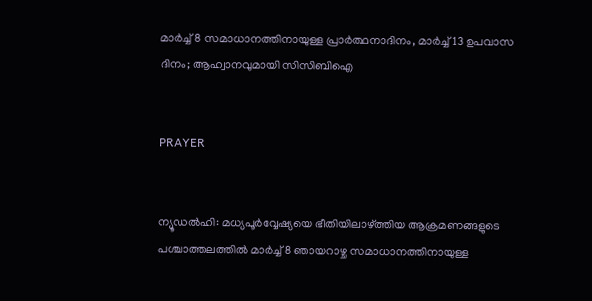മാര്‍ച്ച് 8 സമാധാനത്തിനായുള്ള പ്രാര്‍ത്ഥനാദിനം, മാര്‍ച്ച് 13 ഉപവാസ ദിനം; ആഹ്വാനവുമായി സിസിബിഐ


PRAYER


ന്യൂഡല്‍ഹി: മധ്യപൂര്‍വ്വേഷ്യയെ ഭീതിയിലാഴ്ത്തിയ ആക്രമണങ്ങളുടെ പശ്ചാത്തലത്തില്‍ മാര്‍ച്ച് 8 ഞായറാഴ്ച സമാധാനത്തിനായുള്ള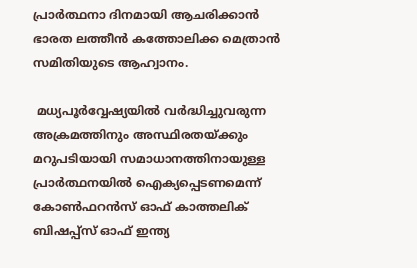പ്രാര്‍ത്ഥനാ ദിനമായി ആചരിക്കാന്‍ ഭാരത ലത്തീന്‍ കത്തോലിക്ക മെത്രാന്‍ സമിതിയുടെ ആഹ്വാനം.

 മധ്യപൂര്‍വ്വേഷ്യയില്‍ വര്‍ദ്ധിച്ചുവരുന്ന അക്രമത്തിനും അസ്ഥിരതയ്ക്കും മറുപടിയായി സമാധാനത്തിനായുള്ള പ്രാര്‍ത്ഥനയില്‍ ഐക്യപ്പെടണമെന്ന് കോണ്‍ഫറന്‍സ് ഓഫ് കാത്തലിക് ബിഷപ്പ്‌സ് ഓഫ് ഇന്ത്യ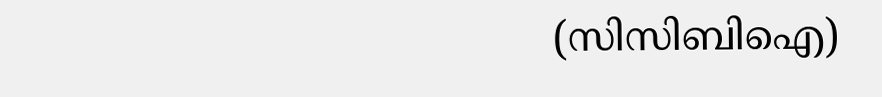(സിസിബിഐ)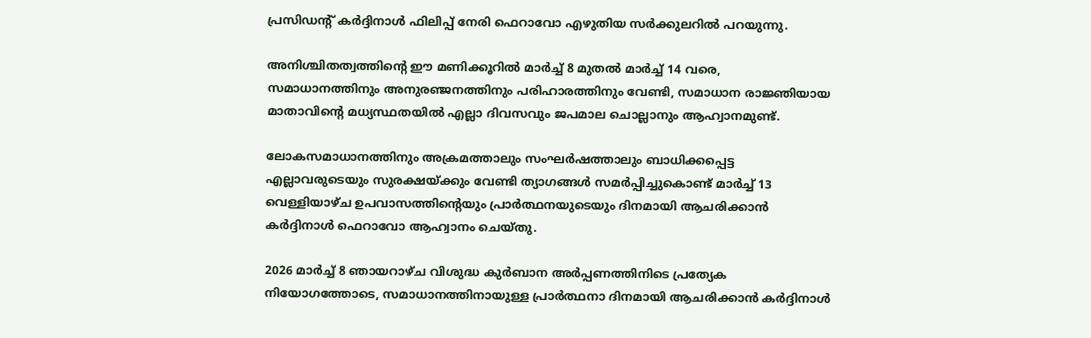പ്രസിഡന്റ് കര്‍ദ്ദിനാള്‍ ഫിലിപ്പ് നേരി ഫെറാവോ എഴുതിയ സര്‍ക്കുലറില്‍ പറയുന്നു.

അനിശ്ചിതത്വത്തിന്റെ ഈ മണിക്കൂറില്‍ മാര്‍ച്ച് 8 മുതല്‍ മാര്‍ച്ച് 14 വരെ, സമാധാനത്തിനും അനുരഞ്ജനത്തിനും പരിഹാരത്തിനും വേണ്ടി, സമാധാന രാജ്ഞിയായ മാതാവിന്റെ മധ്യസ്ഥതയില്‍ എല്ലാ ദിവസവും ജപമാല ചൊല്ലാനും ആഹ്വാനമുണ്ട്.

ലോകസമാധാനത്തിനും അക്രമത്താലും സംഘര്‍ഷത്താലും ബാധിക്കപ്പെട്ട എല്ലാവരുടെയും സുരക്ഷയ്ക്കും വേണ്ടി ത്യാഗങ്ങള്‍ സമര്‍പ്പിച്ചുകൊണ്ട് മാര്‍ച്ച് 13 വെള്ളിയാഴ്ച ഉപവാസത്തിന്റെയും പ്രാര്‍ത്ഥനയുടെയും ദിനമായി ആചരിക്കാന്‍ കര്‍ദ്ദിനാള്‍ ഫെറാവോ ആഹ്വാനം ചെയ്തു.

2026 മാര്‍ച്ച് 8 ഞായറാഴ്ച വിശുദ്ധ കുര്‍ബാന അര്‍പ്പണത്തിനിടെ പ്രത്യേക നിയോഗത്തോടെ, സമാധാനത്തിനായുള്ള പ്രാര്‍ത്ഥനാ ദിനമായി ആചരിക്കാന്‍ കര്‍ദ്ദിനാള്‍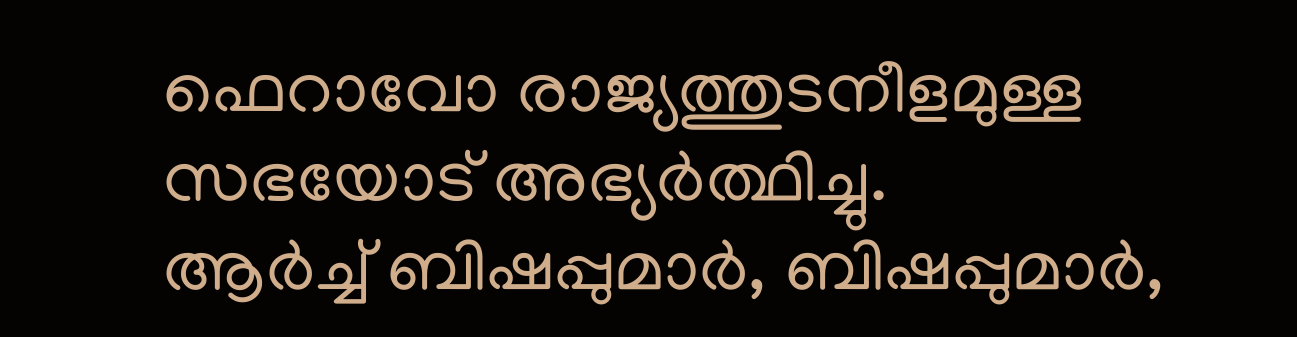ഫെറാവോ രാജ്യത്തുടനീളമുള്ള സഭയോട് അഭ്യര്‍ത്ഥിച്ചു.
ആര്‍ച്ച് ബിഷപ്പുമാര്‍, ബിഷപ്പുമാര്‍,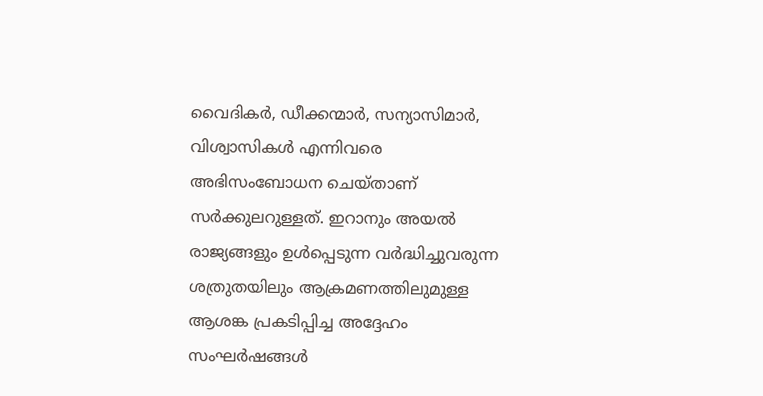വൈദികര്‍, ഡീക്കന്മാര്‍, സന്യാസിമാര്‍, വിശ്വാസികള്‍ എന്നിവരെ അഭിസംബോധന ചെയ്താണ് സര്‍ക്കുലറുള്ളത്. ഇറാനും അയല്‍ രാജ്യങ്ങളും ഉള്‍പ്പെടുന്ന വര്‍ദ്ധിച്ചുവരുന്ന ശത്രുതയിലും ആക്രമണത്തിലുമുള്ള ആശങ്ക പ്രകടിപ്പിച്ച അദ്ദേഹം സംഘര്‍ഷങ്ങള്‍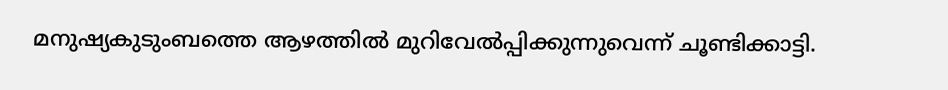മനുഷ്യകുടുംബത്തെ ആഴത്തില്‍ മുറിവേല്‍പ്പിക്കുന്നുവെന്ന് ചൂണ്ടിക്കാട്ടി.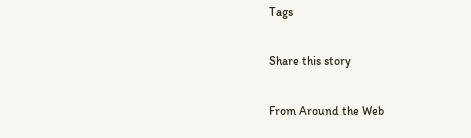Tags

Share this story

From Around the Web